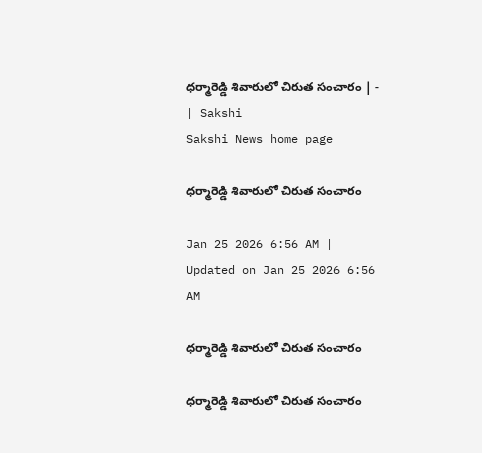ధర్మారెడ్డి శివారులో చిరుత సంచారం | - | Sakshi
Sakshi News home page

ధర్మారెడ్డి శివారులో చిరుత సంచారం

Jan 25 2026 6:56 AM | Updated on Jan 25 2026 6:56 AM

ధర్మారెడ్డి శివారులో చిరుత సంచారం

ధర్మారెడ్డి శివారులో చిరుత సంచారం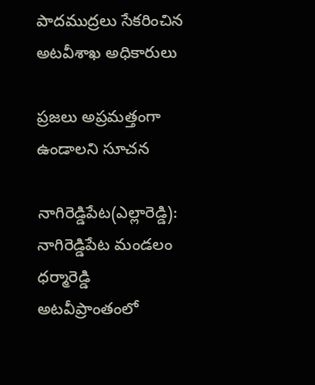పాదముద్రలు సేకరించిన అటవీశాఖ అధికారులు

ప్రజలు అప్రమత్తంగా ఉండాలని సూచన

నాగిరెడ్డిపేట(ఎల్లారెడ్డి): నాగిరెడ్డిపేట మండలం ధర్మారెడ్డి అటవీప్రాంతంలో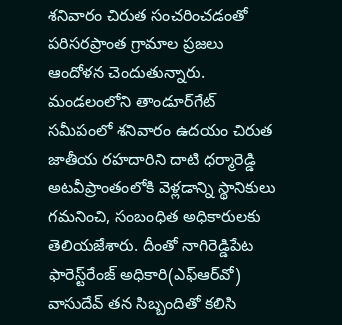శనివారం చిరుత సంచరించడంతో పరిసరప్రాంత గ్రామాల ప్రజలు ఆందోళన చెందుతున్నారు. మండలంలోని తాండూర్‌గేట్‌ సమీపంలో శనివారం ఉదయం చిరుత జాతీయ రహదారిని దాటి ధర్మారెడ్డి అటవీప్రాంతంలోకి వెళ్లడాన్ని స్థానికులు గమనించి, సంబంధిత అధికారులకు తెలియజేశారు. దీంతో నాగిరెడ్డిపేట ఫారెస్ట్‌రేంజ్‌ అధికారి(ఎఫ్‌ఆర్‌వో) వాసుదేవ్‌ తన సిబ్బందితో కలిసి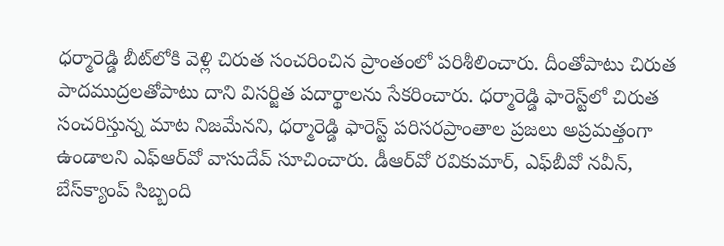ధర్మారెడ్డి బీట్‌లోకి వెళ్లి చిరుత సంచరించిన ప్రాంతంలో పరిశీలించారు. దీంతోపాటు చిరుత పాదముద్రలతోపాటు దాని విసర్జిత పదార్థాలను సేకరించారు. ధర్మారెడ్డి ఫారెస్ట్‌లో చిరుత సంచరిస్తున్న మాట నిజమేనని, ధర్మారెడ్డి ఫారెస్ట్‌ పరిసరప్రాంతాల ప్రజలు అప్రమత్తంగా ఉండాలని ఎఫ్‌ఆర్‌వో వాసుదేవ్‌ సూచించారు. డీఆర్‌వో రవికుమార్‌, ఎఫ్‌బీవో నవీన్‌, బేస్‌క్యాంప్‌ సిబ్బంది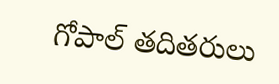గోపాల్‌ తదితరులు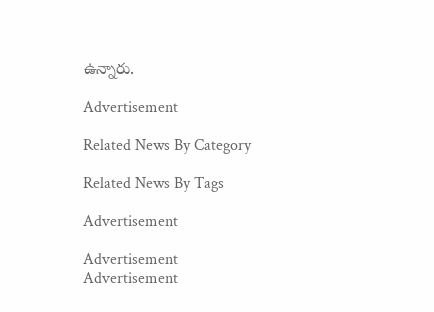ఉన్నారు.

Advertisement

Related News By Category

Related News By Tags

Advertisement

Advertisement
Advertisement